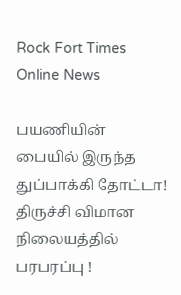Rock Fort Times
Online News

பயணியின் பையில் இருந்த துப்பாக்கி தோட்டா! திருச்சி விமான நிலையத்தில் பரபரப்பு !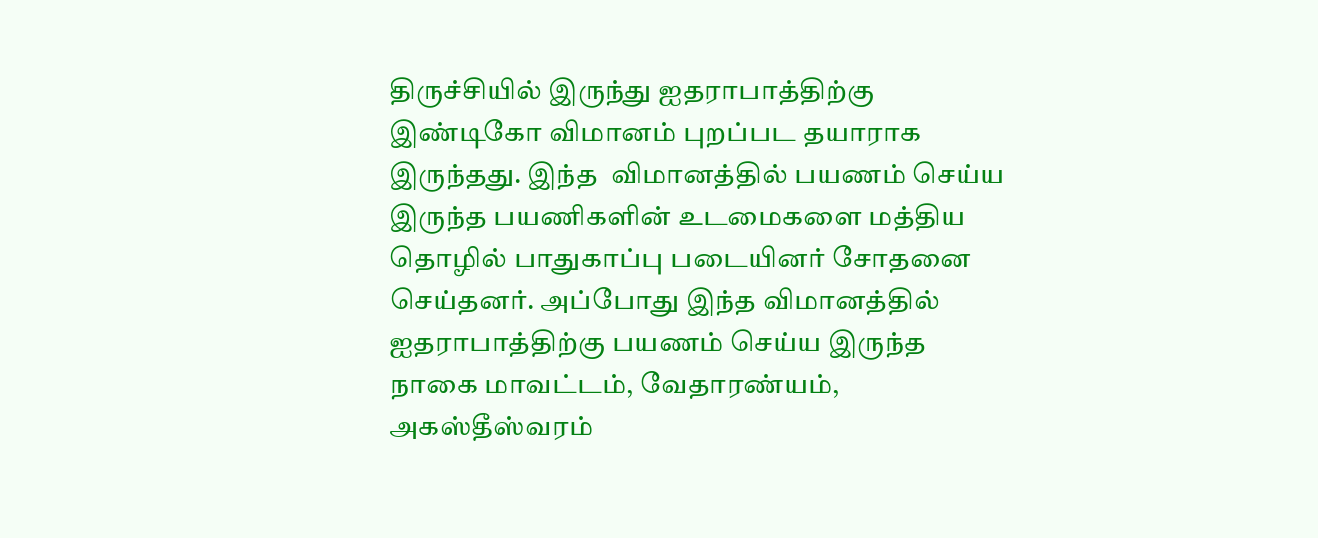திருச்சியில் இருந்து ஐதராபாத்திற்கு இண்டிகோ விமானம் புறப்பட தயாராக இருந்தது. இந்த  விமானத்தில் பயணம் செய்ய இருந்த பயணிகளின் உடமைகளை மத்திய தொழில் பாதுகாப்பு படையினர் சோதனை செய்தனர். அப்போது இந்த விமானத்தில் ஐதராபாத்திற்கு பயணம் செய்ய இருந்த நாகை மாவட்டம், வேதாரண்யம், அகஸ்தீஸ்வரம்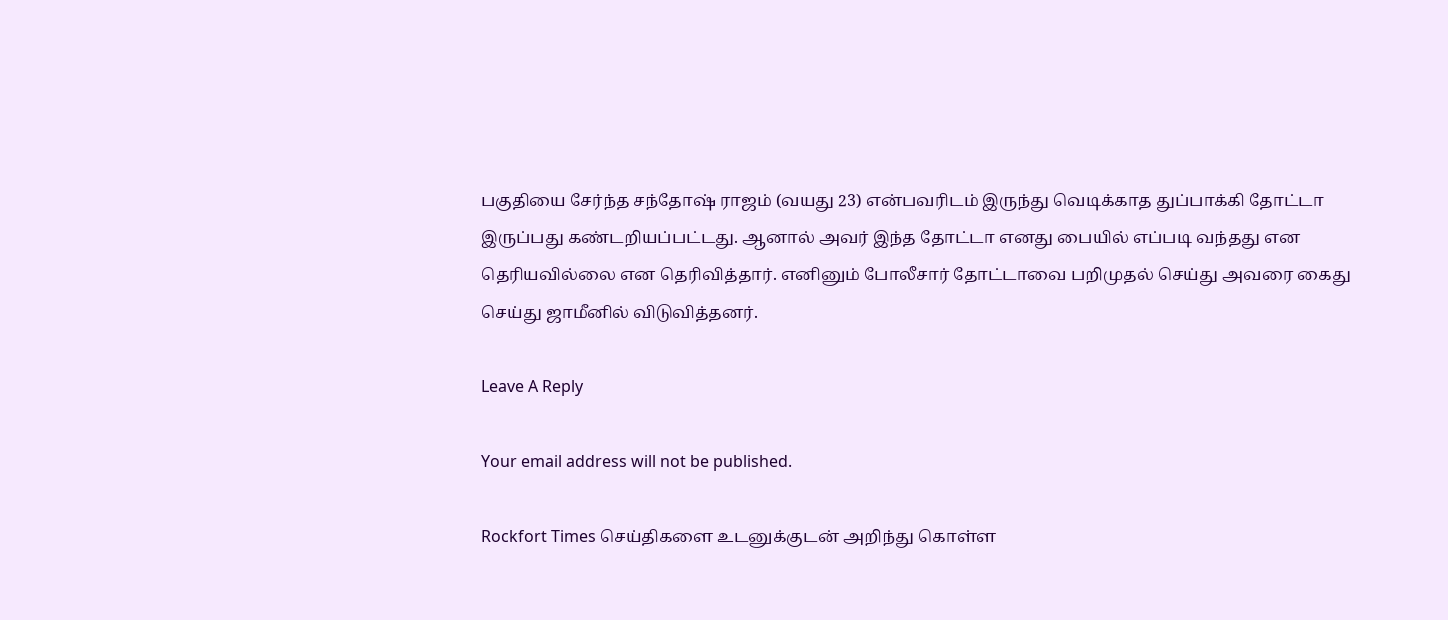பகுதியை சேர்ந்த சந்தோஷ் ராஜம் (வயது 23) என்பவரிடம் இருந்து வெடிக்காத துப்பாக்கி தோட்டா இருப்பது கண்டறியப்பட்டது. ஆனால் அவர் இந்த தோட்டா எனது பையில் எப்படி வந்தது என தெரியவில்லை என தெரிவித்தார். எனினும் போலீசார் தோட்டாவை பறிமுதல் செய்து அவரை கைது செய்து ஜாமீனில் விடுவித்தனர்.

Leave A Reply

Your email address will not be published.

Rockfort Times செய்திகளை உடனுக்குடன் அறிந்து கொள்ள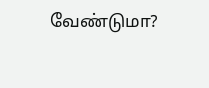வேண்டுமா?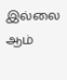இல்லை ஆம்